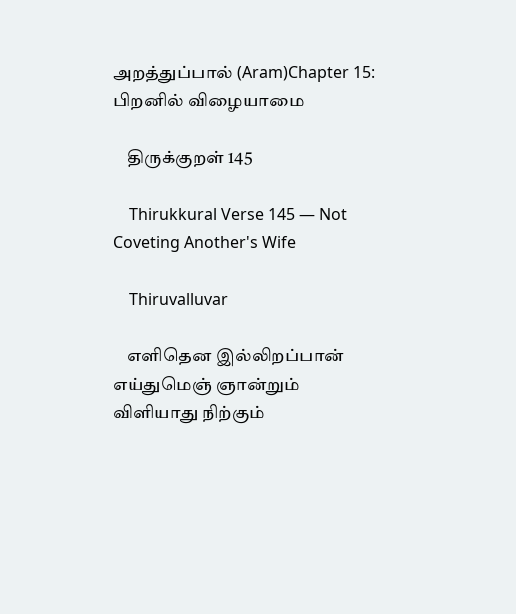அறத்துப்பால் (Aram)Chapter 15: பிறனில் விழையாமை

    திருக்குறள் 145

    Thirukkural Verse 145 — Not Coveting Another's Wife

    Thiruvalluvar

    எளிதென இல்லிறப்பான் எய்துமெஞ் ஞான்றும் விளியாது நிற்கும்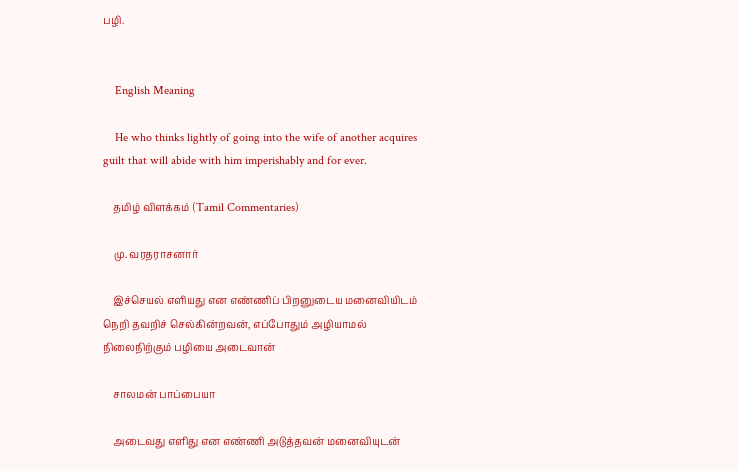பழி.


    English Meaning

    He who thinks lightly of going into the wife of another acquires guilt that will abide with him imperishably and for ever.

    தமிழ் விளக்கம் (Tamil Commentaries)

    மு. வரதராசனார்

    இச்செயல் எளியது என எண்ணிப் பிறனுடைய மனைவியிடம் நெறி தவறிச் செல்கின்றவன், எப்போதும் அழியாமல் நிலைநிற்கும் பழியை அடைவான்

    சாலமன் பாப்பையா

    அடைவது எளிது என எண்ணி அடுத்தவன் மனைவியுடன்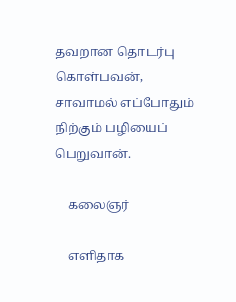தவறான தொடர்பு கொள்பவன், சாவாமல் எப்போதும் நிற்கும் பழியைப் பெறுவான்.

    கலைஞர்

    எளிதாக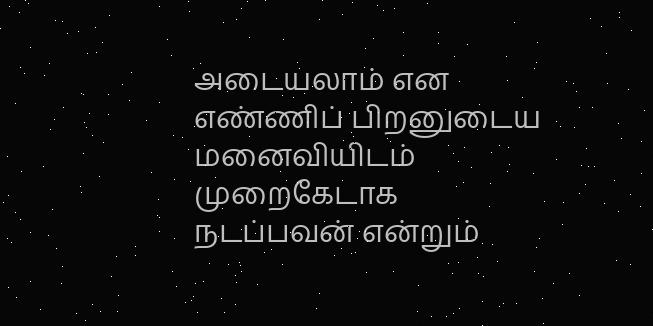அடையலாம் என எண்ணிப் பிறனுடைய மனைவியிடம் முறைகேடாக நடப்பவன் என்றும்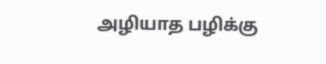அழியாத பழிக்கு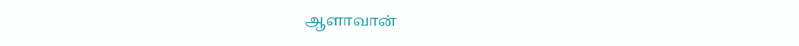ஆளாவான்